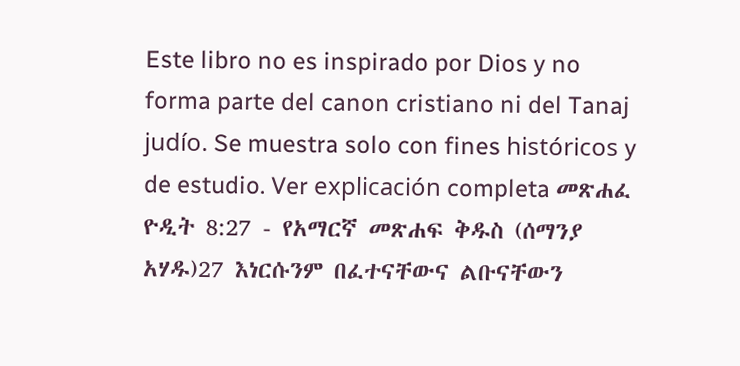Este libro no es inspirado por Dios y no forma parte del canon cristiano ni del Tanaj judío. Se muestra solo con fines históricos y de estudio. Ver explicación completa መጽሐፈ ዮዲት 8:27 - የአማርኛ መጽሐፍ ቅዱስ (ሰማንያ አሃዱ)27 እነርሱንም በፈተናቸውና ልቡናቸውን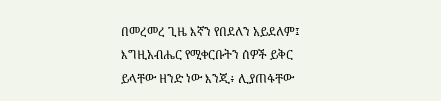በመረመረ ጊዜ እኛን የበደለን አይደለም፤ እግዚአብሔር የሚቀርቡትን ሰዎች ይቅር ይላቸው ዘንድ ነው እንጂ፥ ሊያጠፋቸው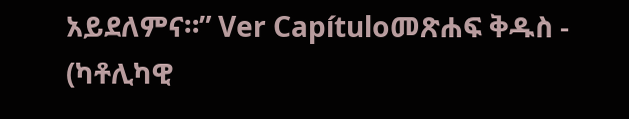አይደለምና።” Ver Capítuloመጽሐፍ ቅዱስ - (ካቶሊካዊ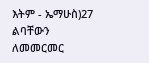እትም - ኤማሁስ)27 ልባቸውን ለመመርመር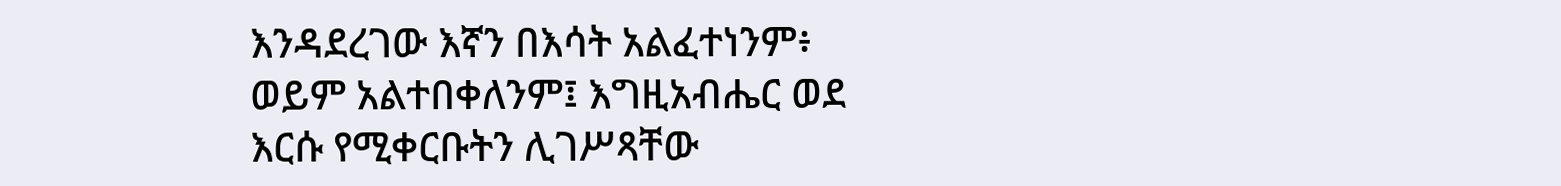እንዳደረገው እኛን በእሳት አልፈተነንም፥ ወይም አልተበቀለንም፤ እግዚአብሔር ወደ እርሱ የሚቀርቡትን ሊገሥጻቸው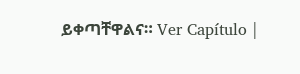ይቀጣቸዋልና። Ver Capítulo |